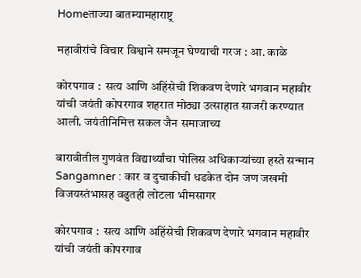Homeताज्या बातम्यामहाराष्ट्र

महावीरांचे विचार विश्वाने समजून घेण्याची गरज : आ. काळे

कोरपगाव :  सत्य आणि अहिंसेची शिकवण देणारे भगवान महावीर यांची जयंती कोपरगाव शहरात मोठ्या उत्साहात साजरी करण्यात आली. जयंतीनिमित्त सकल जैन समाजाच्य

बारावीतील गुणवंत विद्यार्थ्यांचा पोलिस अधिकाऱ्यांच्या हस्ते सन्मान
Sangamner : कार व दुचाकीची धडकेत दोन जण जखमी
विजयस्तंभासह वढुतही लोटला भीमसागर

कोरपगाव :  सत्य आणि अहिंसेची शिकवण देणारे भगवान महावीर यांची जयंती कोपरगाव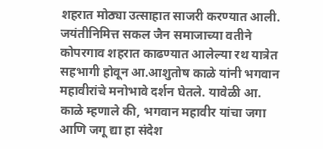शहरात मोठ्या उत्साहात साजरी करण्यात आली. जयंतीनिमित्त सकल जैन समाजाच्या वतीने कोपरगाव शहरात काढण्यात आलेल्या रथ यात्रेत सहभागी होवून आ.आशुतोष काळे यांनी भगवान महावीरांचे मनोभावे दर्शन घेतले. यावेळी आ. काळे म्हणाले की, भगवान महावीर यांचा जगा आणि जगू द्या हा संदेश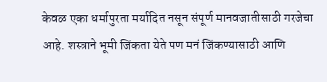केवळ एका धर्मापुरता मर्यादित नसून संपूर्ण मानवजातीसाठी गरजेचा आहे. शस्त्राने भूमी जिंकता येते पण मनं जिंकण्यासाठी आणि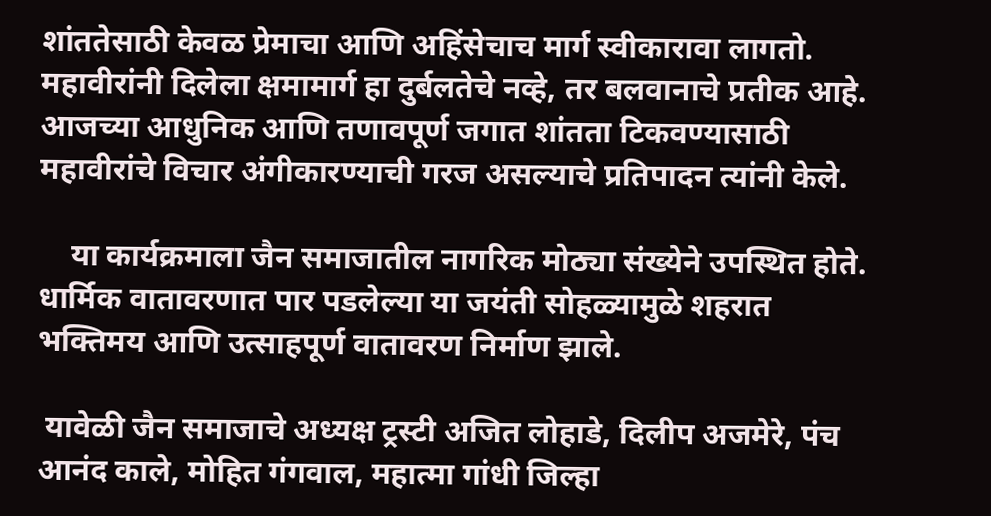शांततेसाठी केवळ प्रेमाचा आणि अहिंसेचाच मार्ग स्वीकारावा लागतो. महावीरांनी दिलेला क्षमामार्ग हा दुर्बलतेचे नव्हे, तर बलवानाचे प्रतीक आहे. आजच्या आधुनिक आणि तणावपूर्ण जगात शांतता टिकवण्यासाठी महावीरांचे विचार अंगीकारण्याची गरज असल्याचे प्रतिपादन त्यांनी केले.

    या कार्यक्रमाला जैन समाजातील नागरिक मोठ्या संख्येने उपस्थित होते. धार्मिक वातावरणात पार पडलेल्या या जयंती सोहळ्यामुळे शहरात भक्तिमय आणि उत्साहपूर्ण वातावरण निर्माण झाले.

 यावेळी जैन समाजाचे अध्यक्ष ट्रस्टी अजित लोहाडे, दिलीप अजमेरे, पंच आनंद काले, मोहित गंगवाल, महात्मा गांधी जिल्हा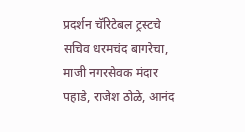प्रदर्शन चॅरिटेबल ट्रस्टचे सचिव धरमचंद बागरेचा, माजी नगरसेवक मंदार पहाडे, राजेश ठोळे, आनंद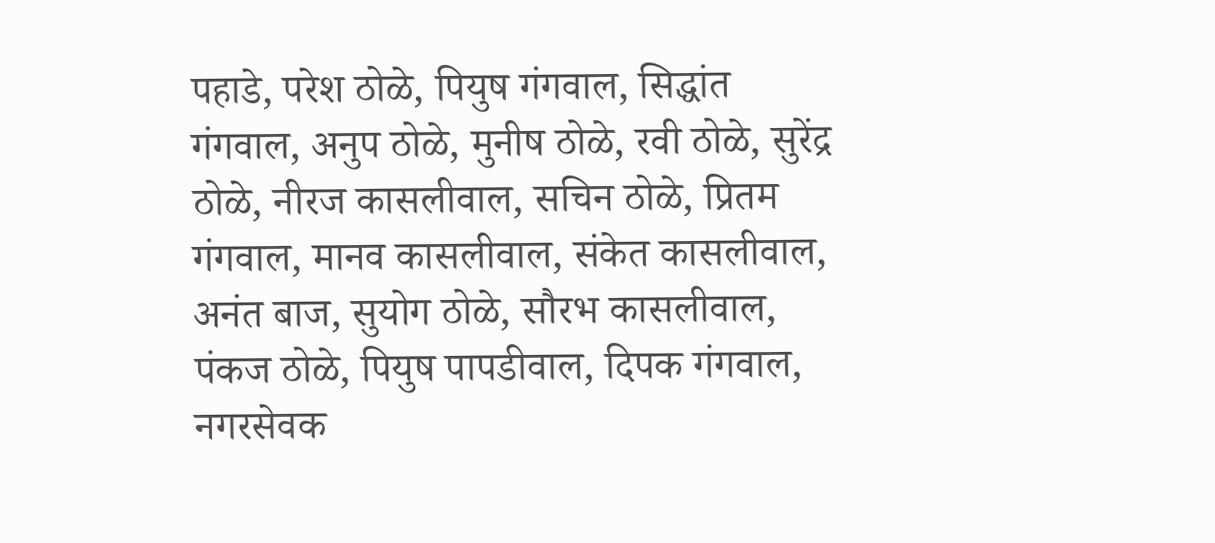पहाडे, परेश ठोळे, पियुष गंगवाल, सिद्धांत गंगवाल, अनुप ठोळे, मुनीष ठोळे, रवी ठोळे, सुरेंद्र ठोळे, नीरज कासलीवाल, सचिन ठोळे, प्रितम गंगवाल, मानव कासलीवाल, संकेत कासलीवाल, अनंत बाज, सुयोग ठोळे, सौरभ कासलीवाल, पंकज ठोळे, पियुष पापडीवाल, दिपक गंगवाल, नगरसेवक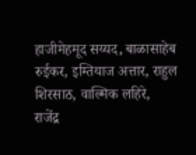हाजीमेहमूद सय्यद, बाळासाहेब रुईकर, इम्तियाज अत्तार, राहुल शिरसाठ, वाल्मिक लहिरे, राजेंद्र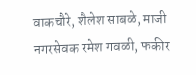वाकचौरे, शैलेश साबळे, माजी नगरसेवक रमेश गवळी, फकीर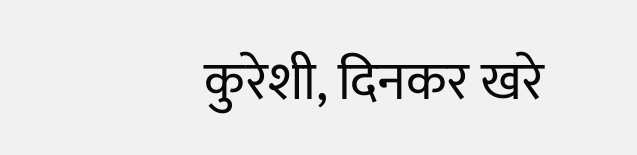कुरेशी, दिनकर खरे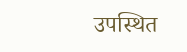उपस्थित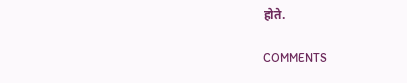होते.

COMMENTS